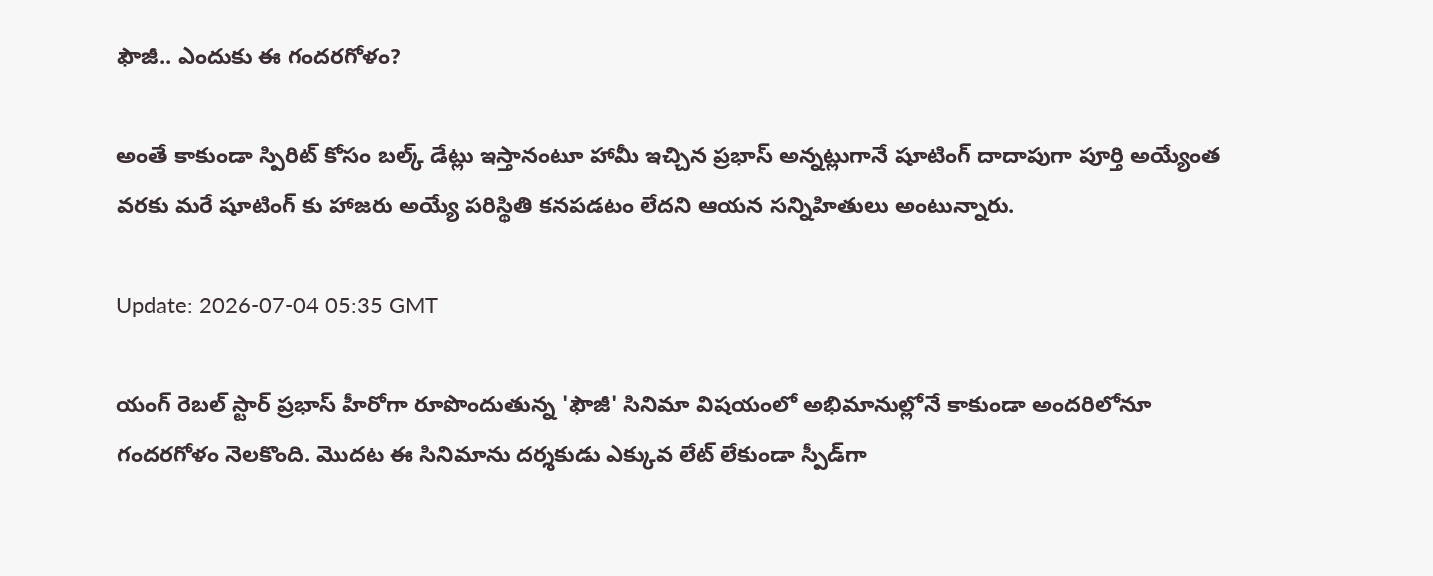ఫౌజీ.. ఎందుకు ఈ గందరగోళం?

అంతే కాకుండా స్పిరిట్‌ కోసం బల్క్‌ డేట్లు ఇస్తానంటూ హామీ ఇచ్చిన ప్రభాస్‌ అన్నట్లుగానే షూటింగ్‌ దాదాపుగా పూర్తి అయ్యేంత వరకు మరే షూటింగ్‌ కు హాజరు అయ్యే పరిస్థితి కనపడటం లేదని ఆయన సన్నిహితులు అంటున్నారు.

Update: 2026-07-04 05:35 GMT

యంగ్‌ రెబల్‌ స్టార్‌ ప్రభాస్ హీరోగా రూపొందుతున్న 'ఫౌజీ' సినిమా విషయంలో అభిమానుల్లోనే కాకుండా అందరిలోనూ గందరగోళం నెలకొంది. మొదట ఈ సినిమాను దర్శకుడు ఎక్కువ లేట్‌ లేకుండా స్పీడ్‌గా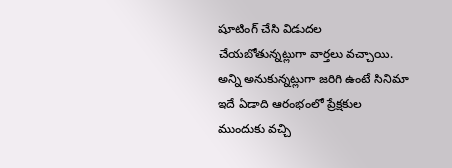షూటింగ్‌ చేసి విడుదల చేయబోతున్నట్లుగా వార్తలు వచ్చాయి. అన్ని అనుకున్నట్లుగా జరిగి ఉంటే సినిమా ఇదే ఏడాది ఆరంభంలో ప్రేక్షకుల ముందుకు వచ్చి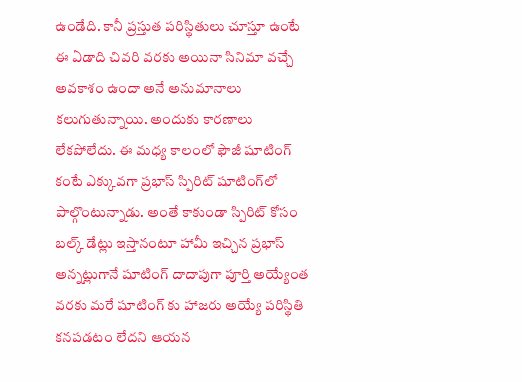ఉండేది. కానీ ప్రస్తుత పరిస్థితులు చూస్తూ ఉంటే ఈ ఏడాది చివరి వరకు అయినా సినిమా వచ్చే అవకాశం ఉందా అనే అనుమానాలు కలుగుతున్నాయి. అందుకు కారణాలు లేకపోలేదు. ఈ మధ్య కాలంలో ఫౌజీ షూటింగ్ కంటే ఎక్కువగా ప్రభాస్‌ స్పిరిట్‌ షూటింగ్‌లో పాల్గొంటున్నాడు. అంతే కాకుండా స్పిరిట్‌ కోసం బల్క్‌ డేట్లు ఇస్తానంటూ హామీ ఇచ్చిన ప్రభాస్‌ అన్నట్లుగానే షూటింగ్‌ దాదాపుగా పూర్తి అయ్యేంత వరకు మరే షూటింగ్‌ కు హాజరు అయ్యే పరిస్థితి కనపడటం లేదని ఆయన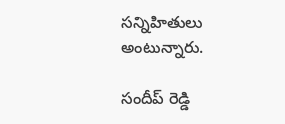సన్నిహితులు అంటున్నారు.

సందీప్ రెడ్డి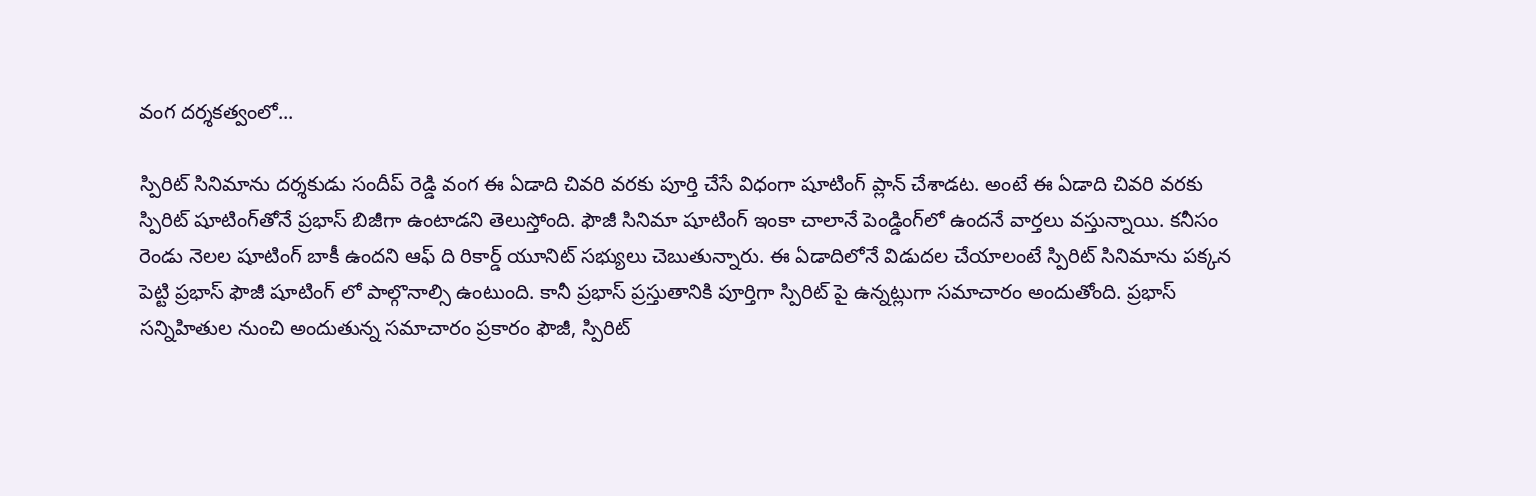వంగ దర్శకత్వంలో...

స్పిరిట్‌ సినిమాను దర్శకుడు సందీప్‌ రెడ్డి వంగ ఈ ఏడాది చివరి వరకు పూర్తి చేసే విధంగా షూటింగ్‌ ప్లాన్‌ చేశాడట. అంటే ఈ ఏడాది చివరి వరకు స్పిరిట్‌ షూటింగ్‌తోనే ప్రభాస్ బిజీగా ఉంటాడని తెలుస్తోంది. ఫౌజీ సినిమా షూటింగ్‌ ఇంకా చాలానే పెండ్డింగ్‌లో ఉందనే వార్తలు వస్తున్నాయి. కనీసం రెండు నెలల షూటింగ్‌ బాకీ ఉందని ఆఫ్‌ ది రికార్డ్‌ యూనిట్‌ సభ్యులు చెబుతున్నారు. ఈ ఏడాదిలోనే విడుదల చేయాలంటే స్పిరిట్‌ సినిమాను పక్కన పెట్టి ప్రభాస్‌ ఫౌజీ షూటింగ్‌ లో పాల్గొనాల్సి ఉంటుంది. కానీ ప్రభాస్‌ ప్రస్తుతానికి పూర్తిగా స్పిరిట్‌ పై ఉన్నట్లుగా సమాచారం అందుతోంది. ప్రభాస్‌ సన్నిహితుల నుంచి అందుతున్న సమాచారం ప్రకారం ఫౌజీ, స్పిరిట్‌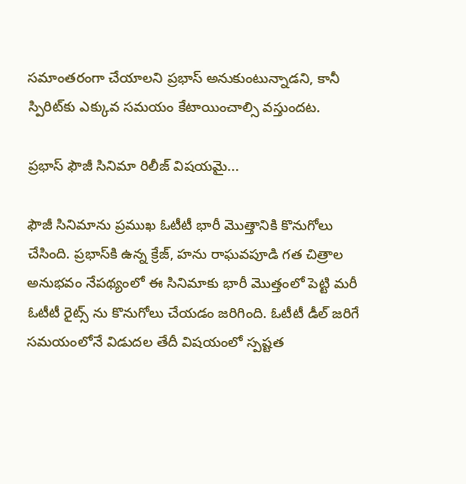సమాంతరంగా చేయాలని ప్రభాస్‌ అనుకుంటున్నాడని, కానీ స్పిరిట్‌కు ఎక్కువ సమయం కేటాయించాల్సి వస్తుందట.

ప్రభాస్‌ ఫౌజీ సినిమా రిలీజ్ విషయమై...

ఫౌజీ సినిమాను ప్రముఖ ఓటీటీ భారీ మొత్తానికి కొనుగోలు చేసింది. ప్రభాస్‌కి ఉన్న క్రేజ్‌, హను రాఘవపూడి గత చిత్రాల అనుభవం నేపథ్యంలో ఈ సినిమాకు భారీ మొత్తంలో పెట్టి మరీ ఓటీటీ రైట్స్ ను కొనుగోలు చేయడం జరిగింది. ఓటీటీ డీల్‌ జరిగే సమయంలోనే విడుదల తేదీ విషయంలో స్పష్టత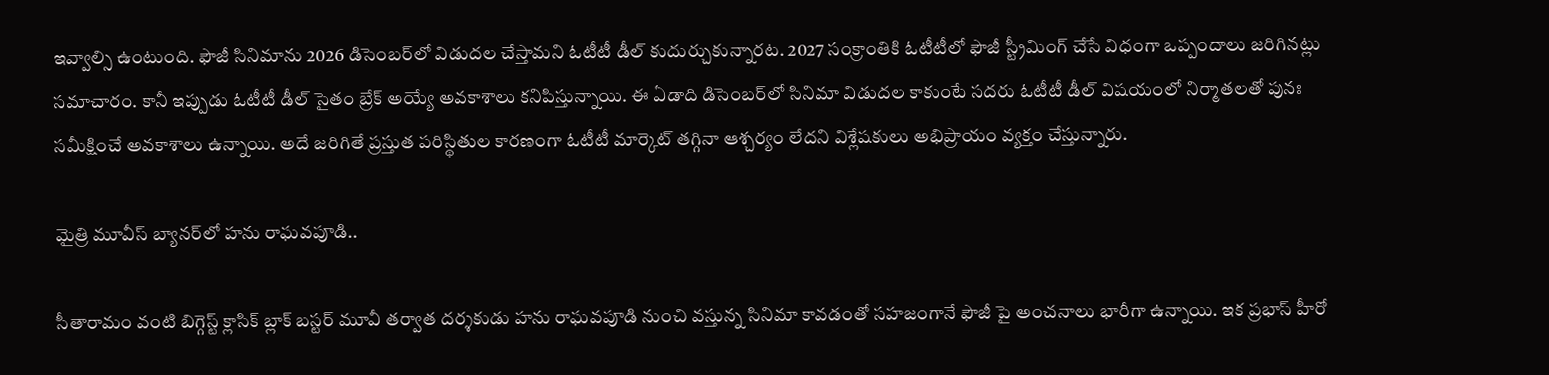ఇవ్వాల్సి ఉంటుంది. ఫౌజీ సినిమాను 2026 డిసెంబర్‌లో విడుదల చేస్తామని ఓటీటీ డీల్‌ కుదుర్చుకున్నారట. 2027 సంక్రాంతికి ఓటీటీలో ఫౌజీ స్ట్రీమింగ్‌ చేసే విధంగా ఒప్పందాలు జరిగినట్లు సమాచారం. కానీ ఇప్పుడు ఓటీటీ డీల్‌ సైతం బ్రేక్‌ అయ్యే అవకాశాలు కనిపిస్తున్నాయి. ఈ ఏడాది డిసెంబర్‌లో సినిమా విడుదల కాకుంటే సదరు ఓటీటీ డీల్‌ విషయంలో నిర్మాతలతో పునః సమీక్షించే అవకాశాలు ఉన్నాయి. అదే జరిగితే ప్రస్తుత పరిస్థితుల కారణంగా ఓటీటీ మార్కెట్‌ తగ్గినా ఆశ్చర్యం లేదని విశ్లేషకులు అభిప్రాయం వ్యక్తం చేస్తున్నారు.

మైత్రి మూవీస్ బ్యానర్‌లో హను రాఘవపూడి..

సీతారామం వంటి బిగ్గెస్ట్‌ క్లాసిక్ బ్లాక్‌ బస్టర్ మూవీ తర్వాత దర్శకుడు హను రాఘవపూడి నుంచి వస్తున్న సినిమా కావడంతో సహజంగానే ఫౌజీ పై అంచనాలు భారీగా ఉన్నాయి. ఇక ప్రభాస్ హీరో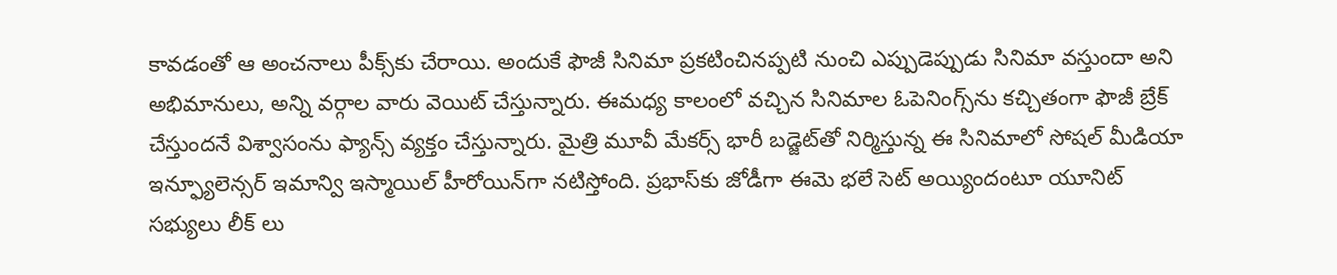కావడంతో ఆ అంచనాలు పీక్స్‌కు చేరాయి. అందుకే ఫౌజీ సినిమా ప్రకటించినప్పటి నుంచి ఎప్పుడెప్పుడు సినిమా వస్తుందా అని అభిమానులు, అన్ని వర్గాల వారు వెయిట్‌ చేస్తున్నారు. ఈమధ్య కాలంలో వచ్చిన సినిమాల ఓపెనింగ్స్‌ను కచ్చితంగా ఫౌజీ బ్రేక్‌ చేస్తుందనే విశ్వాసంను ఫ్యాన్స్ వ్యక్తం చేస్తున్నారు. మైత్రి మూవీ మేకర్స్‌ భారీ బడ్జెట్‌తో నిర్మిస్తున్న ఈ సినిమాలో సోషల్‌ మీడియా ఇన్ఫ్యూలెన్సర్‌ ఇమాన్వి ఇస్మాయిల్ హీరోయిన్‌గా నటిస్తోంది. ప్రభాస్‌కు జోడీగా ఈమె భలే సెట్‌ అయ్యిందంటూ యూనిట్‌ సభ్యులు లీక్‌ లు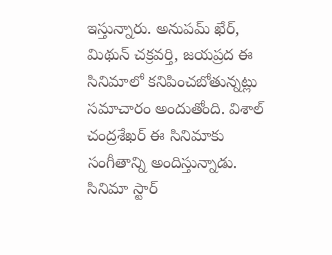ఇస్తున్నారు. అనుపమ్ ఖేర్, మిథున్ చక్రవర్తి, జయప్రద ఈ సినిమాలో కనిపించబోతున్నట్లు సమాచారం అందుతోంది. విశాల్‌ చంద్రశేఖర్‌ ఈ సినిమాకు సంగీతాన్ని అందిస్తున్నాడు. సినిమా స్టార్‌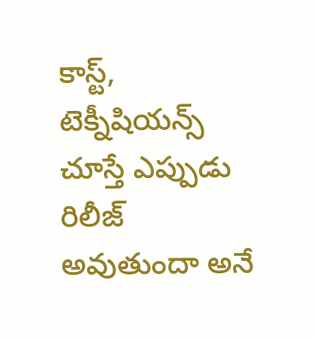కాస్ట్‌, టెక్నీషియన్స్ చూస్తే ఎప్పుడు రిలీజ్‌ అవుతుందా అనే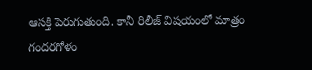ఆసక్తి పెరుగుతుంది. కానీ రిలీజ్ విషయంలో మాత్రం గందరగోళం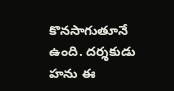కొనసాగుతూనే ఉంది. దర్శకుడు హను ఈ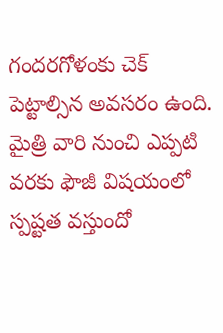గందరగోళంకు చెక్‌ పెట్టాల్సిన అవసరం ఉంది. మైత్రి వారి నుంచి ఎప్పటి వరకు ఫౌజీ విషయంలో స్పష్టత వస్తుందో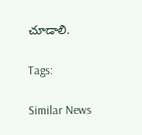చూడాలి.

Tags:

Similar News